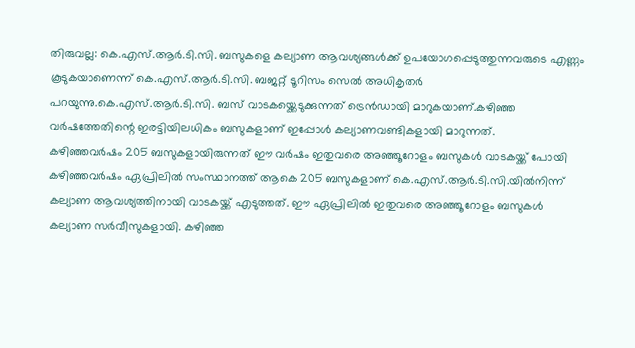തിരുവല്ല: കെ.എസ്.ആർ.ടി.സി. ബസുകളെ കല്യാണ ആവശ്യങ്ങൾക്ക് ഉപയോഗപ്പെടുത്തുന്നവരുടെ എണ്ണം കൂടുകയാണെന്ന് കെ.എസ്.ആർ.ടി.സി. ബജറ്റ് ടൂറിസം സെൽ അധികൃതർ പറയുന്നു.കെ.എസ്.ആർ.ടി.സി. ബസ് വാടകയ്ക്കെടുക്കുന്നത് ട്രെൻഡായി മാറുകയാണ്.കഴിഞ്ഞ വർഷത്തേതിന്റെ ഇരട്ടിയിലധികം ബസുകളാണ് ഇപ്പോൾ കല്യാണവണ്ടികളായി മാറുന്നത്.
കഴിഞ്ഞവർഷം 205 ബസുകളായിരുന്നത് ഈ വർഷം ഇതുവരെ അഞ്ഞൂറോളം ബസുകൾ വാടകയ്ക്ക് പോയി
കഴിഞ്ഞവർഷം ഏപ്രിലിൽ സംസ്ഥാനത്ത് ആകെ 205 ബസുകളാണ് കെ.എസ്.ആർ.ടി.സി.യിൽനിന്ന് കല്യാണ ആവശ്യത്തിനായി വാടകയ്ക്ക് എടുത്തത്. ഈ ഏപ്രിലിൽ ഇതുവരെ അഞ്ഞൂറോളം ബസുകൾ കല്യാണ സർവീസുകളായി. കഴിഞ്ഞ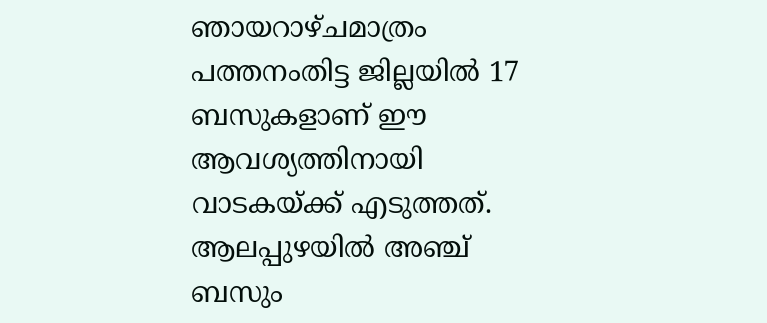ഞായറാഴ്ചമാത്രം പത്തനംതിട്ട ജില്ലയിൽ 17 ബസുകളാണ് ഈ ആവശ്യത്തിനായി വാടകയ്ക്ക് എടുത്തത്. ആലപ്പുഴയിൽ അഞ്ച് ബസും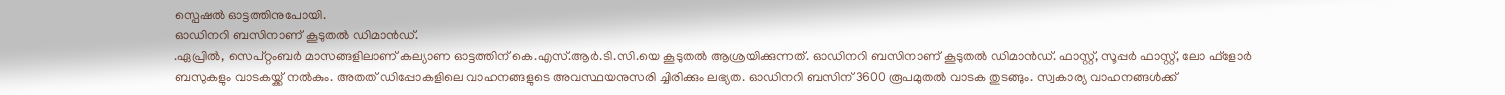സ്പെഷൽ ഓട്ടത്തിനുപോയി.
ഓഡിനറി ബസിനാണ് കൂടുതൽ ഡിമാൻഡ്.
.ഏപ്രിൽ, സെപ്റ്റംബർ മാസങ്ങളിലാണ് കല്യാണ ഓട്ടത്തിന് കെ.എസ്.ആർ.ടി.സി.യെ കൂടുതൽ ആശ്രയിക്കുന്നത്. ഓഡിനറി ബസിനാണ് കൂടുതൽ ഡിമാൻഡ്. ഫാസ്റ്റ്, സൂപ്പർ ഫാസ്റ്റ്, ലോ ഫ്ളോർ ബസുകളും വാടകയ്ക്ക് നൽകും. അതത് ഡിപ്പോകളിലെ വാഹനങ്ങളുടെ അവസ്ഥയനുസരി ച്ചിരിക്കും ലഭ്യത. ഓഡിനറി ബസിന് 3600 രൂപമുതൽ വാടക തുടങ്ങും. സ്വകാര്യ വാഹനങ്ങൾക്ക്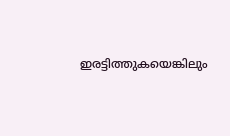ഇരട്ടിത്തുകയെങ്കിലും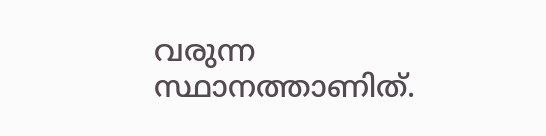വരുന്ന സ്ഥാനത്താണിത്.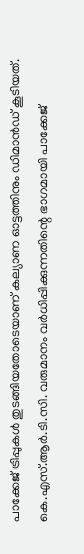പാക്കേജ് ട്രിപ്പുകൾ തുടങ്ങിയതോടെയാണ് കല്യാണ ഓട്ടത്തിനും ഡിമാൻഡ് കൂടിയത്.
കെ.എസ്.ആർ.ടി.സി. വരുമാനം വർധിപ്പിക്കുന്നതിന്റെ ഭാഗമായി പാക്കേജ്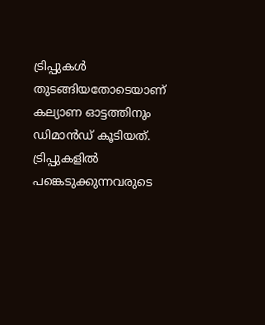ട്രിപ്പുകൾ തുടങ്ങിയതോടെയാണ് കല്യാണ ഓട്ടത്തിനും ഡിമാൻഡ് കൂടിയത്. ട്രിപ്പുകളിൽ പങ്കെടുക്കുന്നവരുടെ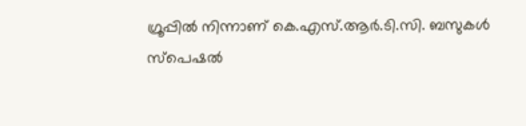ഗ്രൂപ്പിൽ നിന്നാണ് കെ.എസ്.ആർ.ടി.സി. ബസുകൾ സ്പെഷൽ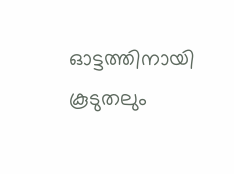ഓട്ടത്തിനായി കൂടുതലും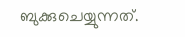ബുക്കുചെയ്യുന്നത്.